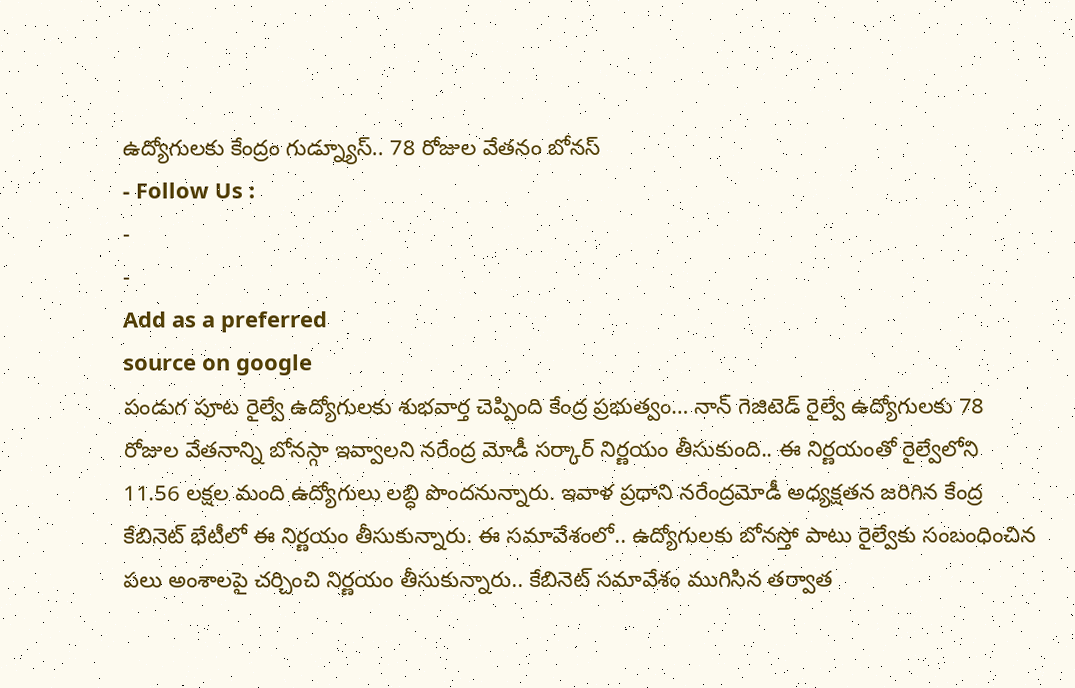ఉద్యోగులకు కేంద్రం గుడ్న్యూస్.. 78 రోజుల వేతనం బోనస్
- Follow Us :
-
-
Add as a preferred
source on google
పండుగ పూట రైల్వే ఉద్యోగులకు శుభవార్త చెప్పింది కేంద్ర ప్రభుత్వం… నాన్ గెజిటెడ్ రైల్వే ఉద్యోగులకు 78 రోజుల వేతనాన్ని బోనస్గా ఇవ్వాలని నరేంద్ర మోడీ సర్కార్ నిర్ణయం తీసుకుంది.. ఈ నిర్ణయంతో రైల్వేలోని 11.56 లక్షల మంది ఉద్యోగులు లబ్ధి పొందనున్నారు. ఇవాళ ప్రధాని నరేంద్రమోడీ అధ్యక్షతన జరిగిన కేంద్ర కేబినెట్ భేటీలో ఈ నిర్ణయం తీసుకున్నారు. ఈ సమావేశంలో.. ఉద్యోగులకు బోనస్తో పాటు రైల్వేకు సంబంధించిన పలు అంశాలపై చర్చించి నిర్ణయం తీసుకున్నారు.. కేబినెట్ సమావేశం ముగిసిన తర్వాత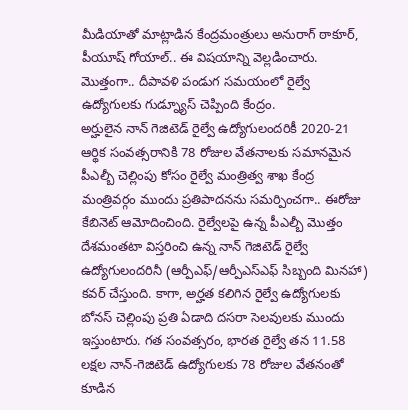మీడియాతో మాట్లాడిన కేంద్రమంత్రులు అనురాగ్ ఠాకూర్, పీయూష్ గోయాల్.. ఈ విషయాన్ని వెల్లడించారు. మొత్తంగా.. దీపావళి పండుగ సమయంలో రైల్వే ఉద్యోగులకు గుడ్న్యూస్ చెప్పింది కేంద్రం.
అర్హులైన నాన్ గెజిటెడ్ రైల్వే ఉద్యోగులందరికీ 2020-21 ఆర్థిక సంవత్సరానికి 78 రోజుల వేతనాలకు సమానమైన పీఎల్బీ చెల్లింపు కోసం రైల్వే మంత్రిత్వ శాఖ కేంద్ర మంత్రివర్గం ముందు ప్రతిపాదనను సమర్పించగా.. ఈరోజు కేబినెట్ ఆమోదించింది. రైల్వేలపై ఉన్న పీఎల్బీ మొత్తం దేశమంతటా విస్తరించి ఉన్న నాన్ గెజిటెడ్ రైల్వే ఉద్యోగులందరినీ (ఆర్పీఎఫ్/ఆర్పీఎస్ఎఫ్ సిబ్బంది మినహా) కవర్ చేస్తుంది. కాగా, అర్హత కలిగిన రైల్వే ఉద్యోగులకు బోనస్ చెల్లింపు ప్రతి ఏడాది దసరా సెలవులకు ముందు ఇస్తుంటారు. గత సంవత్సరం, భారత రైల్వే తన 11.58 లక్షల నాన్-గెజిటెడ్ ఉద్యోగులకు 78 రోజుల వేతనంతో కూడిన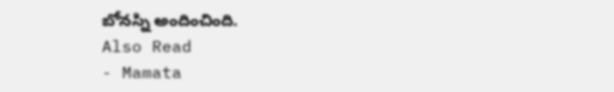బోనస్ని అందించింది.
Also Read
- Mamata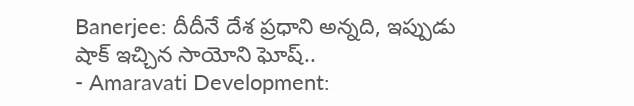Banerjee: దీదీనే దేశ ప్రధాని అన్నది, ఇప్పుడు షాక్ ఇచ్చిన సాయోని ఘోష్..
- Amaravati Development: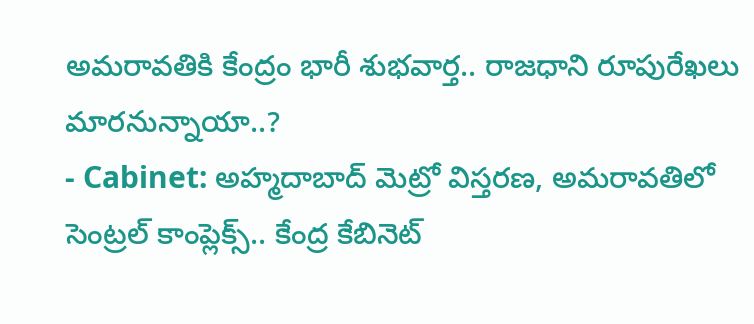అమరావతికి కేంద్రం భారీ శుభవార్త.. రాజధాని రూపురేఖలు మారనున్నాయా..?
- Cabinet: అహ్మదాబాద్ మెట్రో విస్తరణ, అమరావతిలో సెంట్రల్ కాంప్లెక్స్.. కేంద్ర కేబినెట్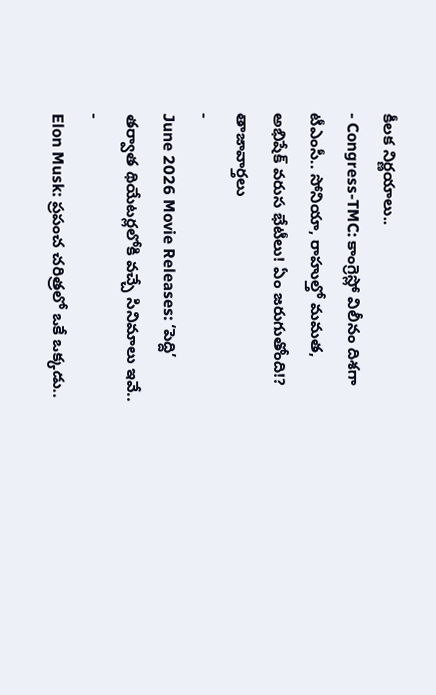కీలక నిర్ణయాలు..
- Congress-TMC: కాంగ్రెస్లో విలీనం దిశగా టీఎంసీ.. సోనియా, రాహుల్తో మమత, అభిషేక్ వరుస భేటీలు! ఏం జరుగుతోంది!?
తాజావార్తలు
-
June 2026 Movie Releases: ‘పెద్ది’ తర్వాత థియేటర్లలోకి వచ్చే సినిమాలు ఇవే..
-
Elon Musk: ప్రపంచ చరిత్రలో ఒకే ఒక్కడు..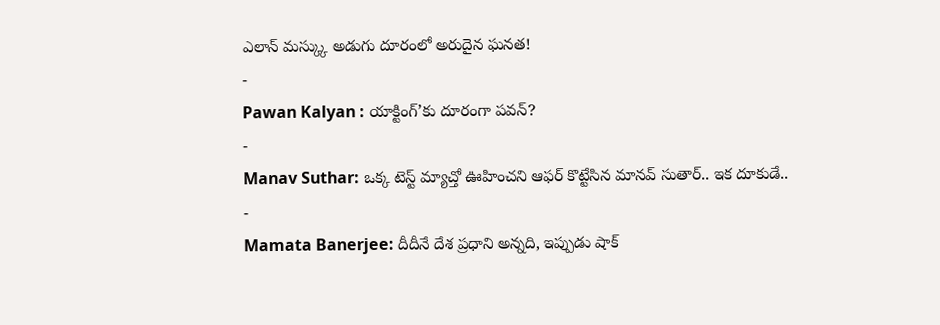ఎలాన్ మస్క్కు అడుగు దూరంలో అరుదైన ఘనత!
-
Pawan Kalyan : యాక్టింగ్’కు దూరంగా పవన్?
-
Manav Suthar: ఒక్క టెస్ట్ మ్యాచ్తో ఊహించని ఆఫర్ కొట్టేసిన మానవ్ సుతార్.. ఇక దూకుడే..
-
Mamata Banerjee: దీదీనే దేశ ప్రధాని అన్నది, ఇప్పుడు షాక్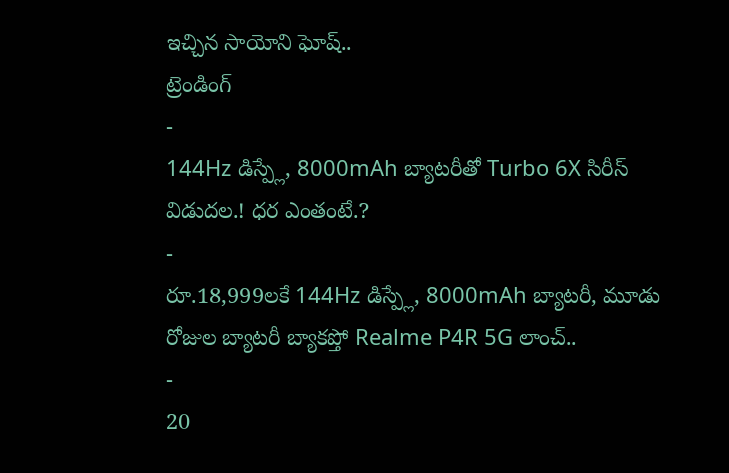ఇచ్చిన సాయోని ఘోష్..
ట్రెండింగ్
-
144Hz డిస్ప్లే, 8000mAh బ్యాటరీతో Turbo 6X సిరీస్ విడుదల.! ధర ఎంతంటే.?
-
రూ.18,999లకే 144Hz డిస్ప్లే, 8000mAh బ్యాటరీ, మూడు రోజుల బ్యాటరీ బ్యాకప్తో Realme P4R 5G లాంచ్..
-
20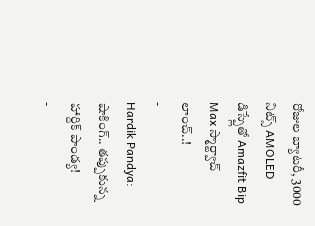రోజుల బ్యాటరీ, 3000 నిట్స్ AMOLED డిస్ప్లేతో Amazfit Bip Max స్మార్ట్వాచ్ లాంచ్..!
-
Hardik Pandya: షాకింగ్.. తప్పుకున్న హార్దిక్ పాండ్య!
-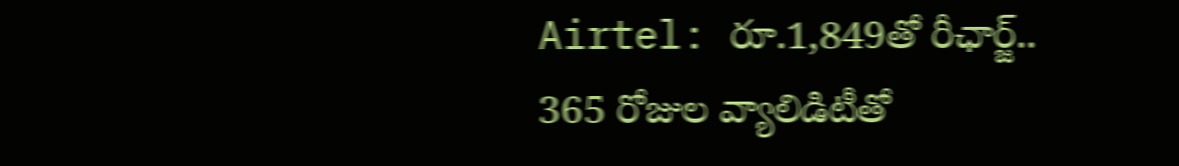Airtel: రూ.1,849తో రీఛార్జ్.. 365 రోజుల వ్యాలిడిటీతో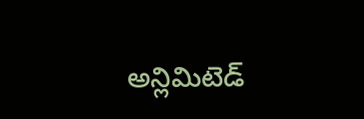అన్లిమిటెడ్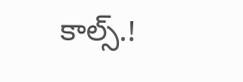కాల్స్.!